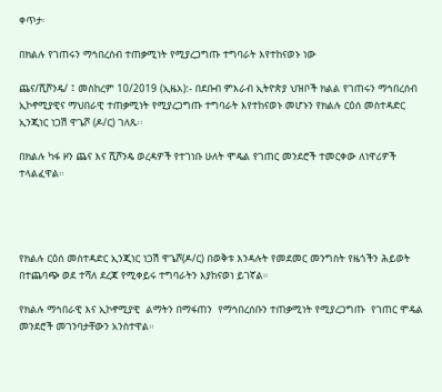ቀጥታ፡

በክልሉ የገጠሩን ማኅበረሰብ ተጠቃሚነት የሚያረጋግጡ ተግባራት እየተከናወኑ ነው

ጨና/ሺሾንዴ/ ፤ መስከረም 10/2019 (ኢዜአ):- በደቡብ ምእራብ ኢትዮጵያ ህዝቦች ክልል የገጠሩን ማኅበረሰብ  ኢኮኖሚያዊና ማህበራዊ ተጠቃሚነት የሚያረጋግጡ ተግባራት እየተከናወኑ መሆኑን የክልሉ ርዕሰ መስተዳድር ኢንጂነር ነጋሽ ዋጌሾ (ዶ/ር) ገለጹ፡፡

በክልሉ ካፋ ዞን ጨና እና ሺሾንዴ ወረዳዎች የተገነቡ ሁለት ሞዴል የገጠር መንደሮች ተመርቀው ለነዋሪዎች ተላልፈዋል።




የክልሉ ርዕሰ መስተዳድር ኢንጂነር ነጋሽ ዋጌሾ(ዶ/ር) በወቅቱ እንዳሉት የመደመር መንግስት የዜጎችን ሕይወት በተጨባጭ ወደ ተሻለ ደረጃ የሚቀይሩ ተግባራትን እያከናወነ ይገኛል።

የክልሉ ማኅበራዊ እና ኢኮኖሚያዊ  ልማትን በማፋጠን  የማኅበረሰቡን ተጠቃሚነት የሚያረጋግጡ  የገጠር ሞዴል መንደሮች መገንባታቸውን አንስተዋል።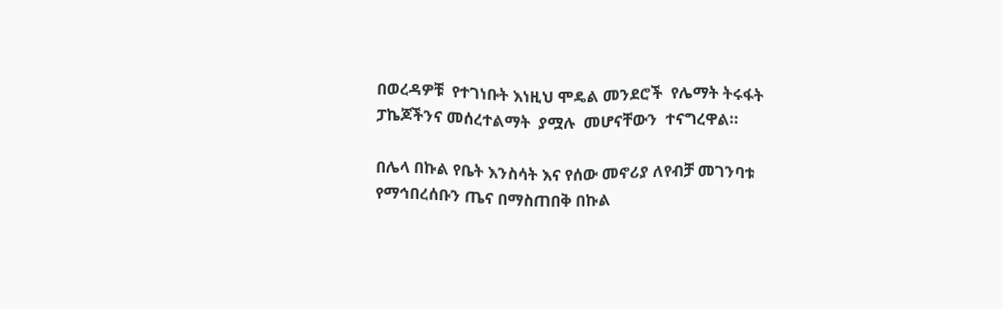በወረዳዎቹ  የተገነቡት እነዚህ ሞዴል መንደሮች  የሌማት ትሩፋት ፓኬጆችንና መሰረተልማት  ያሟሉ  መሆናቸውን  ተናግረዋል።

በሌላ በኩል የቤት እንስሳት እና የሰው መኖሪያ ለየብቻ መገንባቱ የማኅበረሰቡን ጤና በማስጠበቅ በኩል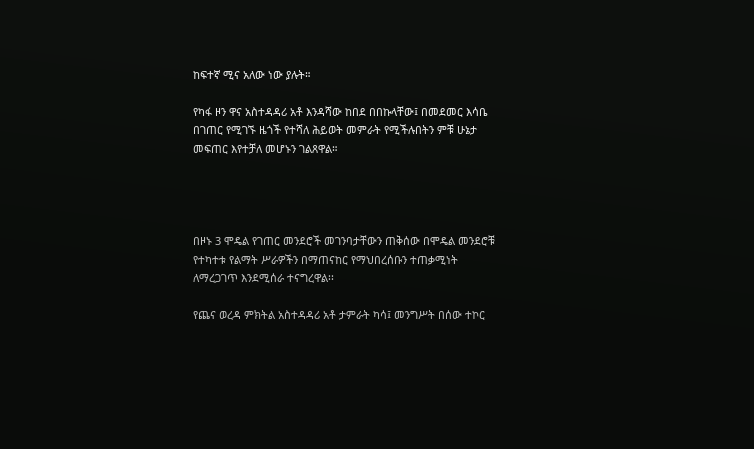ከፍተኛ ሚና አለው ነው ያሉት።

የካፋ ዞን ዋና አስተዳዳሪ አቶ እንዳሻው ከበደ በበኩላቸው፤ በመደመር እሳቤ በገጠር የሚገኙ ዜጎች የተሻለ ሕይወት መምራት የሚችሉበትን ምቹ ሁኔታ መፍጠር እየተቻለ መሆኑን ገልጸዋል።




በዞኑ 3 ሞዴል የገጠር መንደሮች መገንባታቸውን ጠቅሰው በሞዴል መንደሮቹ የተካተቱ የልማት ሥራዎችን በማጠናከር የማህበረሰቡን ተጠቃሚነት ለማረጋገጥ እንደሚሰራ ተናግረዋል፡፡

የጨና ወረዳ ምክትል አስተዳዳሪ አቶ ታምራት ካሳ፤ መንግሥት በሰው ተኮር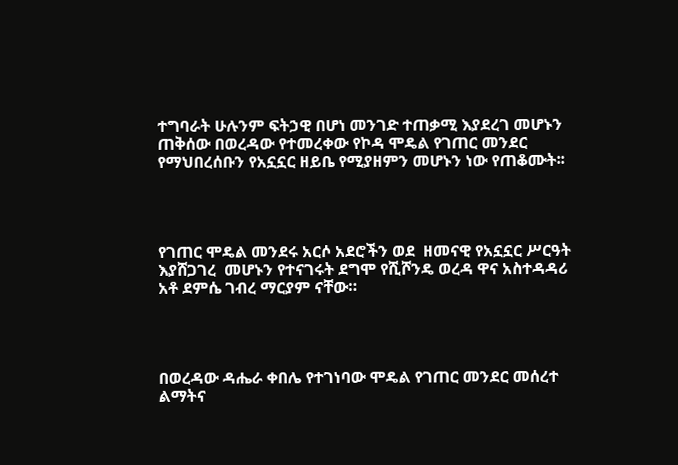ተግባራት ሁሉንም ፍትኃዊ በሆነ መንገድ ተጠቃሚ እያደረገ መሆኑን ጠቅሰው በወረዳው የተመረቀው የኮዳ ሞዴል የገጠር መንደር የማህበረሰቡን የአኗኗር ዘይቤ የሚያዘምን መሆኑን ነው የጠቆሙት፡፡




የገጠር ሞዴል መንደሩ አርሶ አደሮችን ወደ  ዘመናዊ የአኗኗር ሥርዓት  እያሸጋገረ  መሆኑን የተናገሩት ደግሞ የሺሾንዴ ወረዳ ዋና አስተዳዳሪ አቶ ደምሴ ገብረ ማርያም ናቸው።




በወረዳው ዳሔራ ቀበሌ የተገነባው ሞዴል የገጠር መንደር መሰረተ ልማትና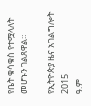የቤት ቁሳቁስ የተሟላለት መሆኑን ገልጸዋል።

የኢትዮጵያ ዜና አገልግሎት
2015
ዓ.ም